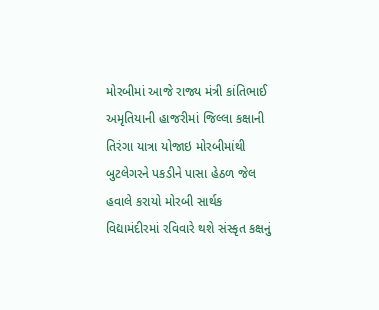મોરબીમાં આજે રાજ્ય મંત્રી કાંતિભાઈ અમૃતિયાની હાજરીમાં જિલ્લા કક્ષાની તિરંગા યાત્રા યોજાઇ મોરબીમાંથી બુટલેગરને પકડીને પાસા હેઠળ જેલ હવાલે કરાયો મોરબી સાર્થક વિદ્યામંદીરમાં રવિવારે થશે સંસ્કૃત કક્ષનું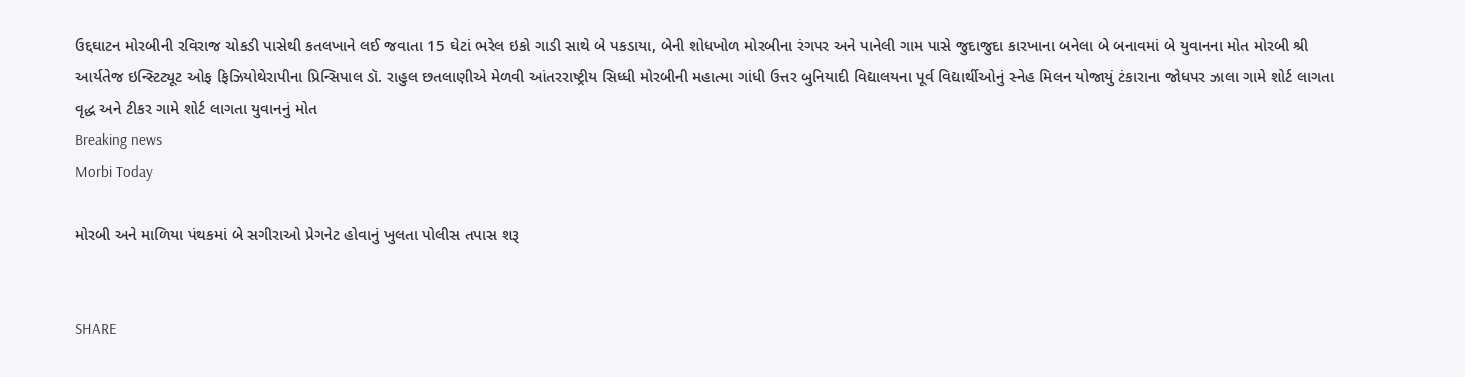ઉદ્દઘાટન મોરબીની રવિરાજ ચોકડી પાસેથી કતલખાને લઈ જવાતા 15 ઘેટાં ભરેલ ઇકો ગાડી સાથે બે પકડાયા, બેની શોધખોળ મોરબીના રંગપર અને પાનેલી ગામ પાસે જુદાજુદા કારખાના બનેલા બે બનાવમાં બે યુવાનના મોત મોરબી શ્રી આર્યતેજ ઇન્સ્ટિટ્યૂટ ઓફ ફિઝિયોથેરાપીના પ્રિન્સિપાલ ડૉ. રાહુલ છતલાણીએ મેળવી આંતરરાષ્ટ્રીય સિધ્ધી મોરબીની મહાત્મા ગાંધી ઉત્તર બુનિયાદી વિદ્યાલયના પૂર્વ વિદ્યાર્થીઓનું સ્નેહ મિલન યોજાયું ટંકારાના જોધપર ઝાલા ગામે શોર્ટ લાગતા વૃદ્ધ અને ટીકર ગામે શોર્ટ લાગતા યુવાનનું મોત
Breaking news
Morbi Today

મોરબી અને માળિયા પંથકમાં બે સગીરાઓ પ્રેગનેટ હોવાનું ખુલતા પોલીસ તપાસ શરૂ


SHARE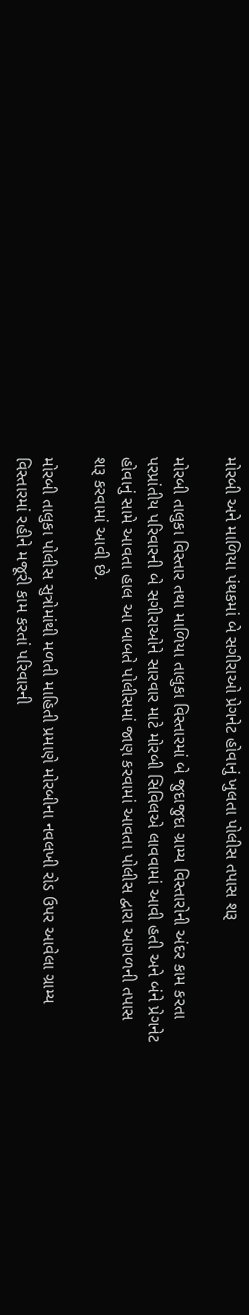મોરબી અને માળિયા પંથકમાં બે સગીરાઓ પ્રેગનેટ હોવાનું ખુલતા પોલીસ તપાસ શરૂ

મોરબી તાલુકા વિસ્તાર તથા માળિયા તાલુકા વિસ્તારમાં બે જુદાજુદા ગ્રામ્ય વિસ્તારોની અંદર કામ કરતા પરપ્રાંતીય પરિવારની બે સગીરાઓને સારવાર માટે મોરબી સિવિલએ લાવવામાં આવી હતી અને બંને પ્રેગનેટ હોવાનું સામે આવતા હાલ આ બાબતે પોલીસમાં જાણ કરવામાં આવતા પોલીસ દ્વારા આગળની તપાસ શરૂ કરવામાં આવી છે.

મોરબી તાલુકા પોલીસ સુત્રોમાંથી મળતી માહિતી પ્રમાણે મોરબીના નવલખી રોડ ઉપર આવેલા ગ્રામ્ય વિસ્તારમાં રહીને મજૂરી કામ કરતાં પરિવારની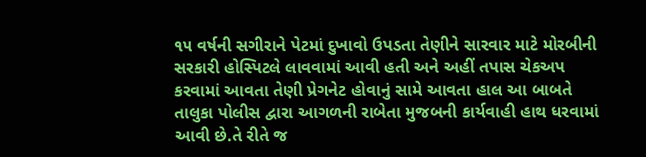૧૫ વર્ષની સગીરાને પેટમાં દુખાવો ઉપડતા તેણીને સારવાર માટે મોરબીની સરકારી હોસ્પિટલે લાવવામાં આવી હતી અને અહીં તપાસ ચેકઅપ કરવામાં આવતા તેણી પ્રેગનેટ હોવાનું સામે આવતા હાલ આ બાબતે તાલુકા પોલીસ દ્વારા આગળની રાબેતા મુજબની કાર્યવાહી હાથ ધરવામાં આવી છે.તે રીતે જ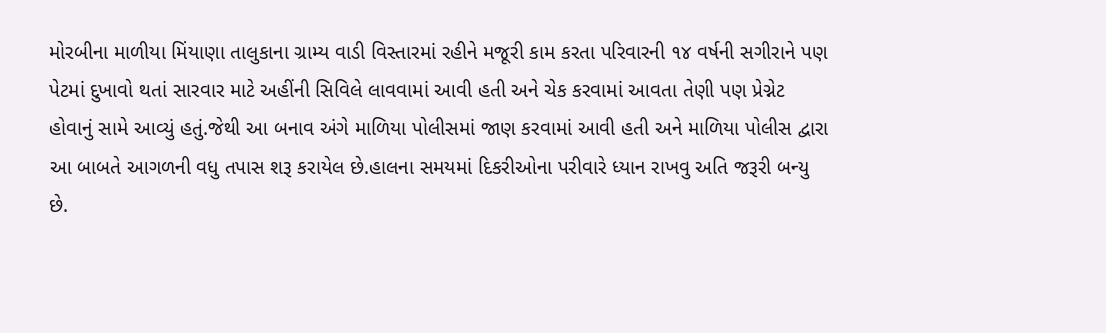મોરબીના માળીયા મિંયાણા તાલુકાના ગ્રામ્ય વાડી વિસ્તારમાં રહીને મજૂરી કામ કરતા પરિવારની ૧૪ વર્ષની સગીરાને પણ પેટમાં દુખાવો થતાં સારવાર માટે અહીંની સિવિલે લાવવામાં આવી હતી અને ચેક કરવામાં આવતા તેણી પણ પ્રેગ્નેટ હોવાનું સામે આવ્યું હતું.જેથી આ બનાવ અંગે માળિયા પોલીસમાં જાણ કરવામાં આવી હતી અને માળિયા પોલીસ દ્વારા આ બાબતે આગળની વધુ તપાસ શરૂ કરાયેલ છે.હાલના સમયમાં દિકરીઓના પરીવારે ધ્યાન રાખવુ અતિ જરૂરી બન્યુ છે.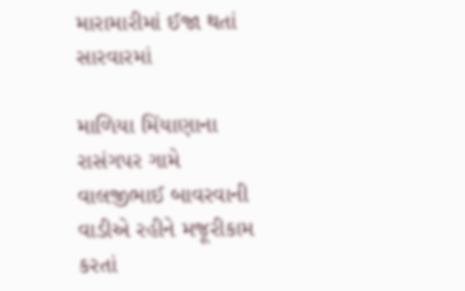મારામારીમાં ઈજા થતાં સારવારમાં

માળિયા મિંયાણાના રાસંગપર ગામે વાલજીભાઈ બાવરવાની વાડીએ રહીને મજૂરીકામ કરતાં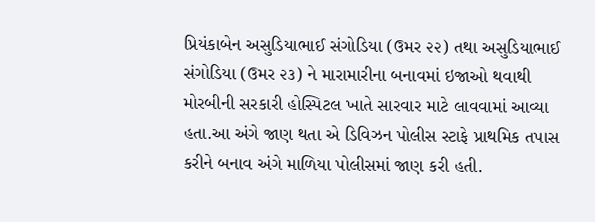પ્રિયંકાબેન અસુડિયાભાઈ સંગોડિયા (ઉમર ૨૨) તથા અસુડિયાભાઈ સંગોડિયા (ઉમર ૨૩) ને મારામારીના બનાવમાં ઇજાઓ થવાથી મોરબીની સરકારી હોસ્પિટલ ખાતે સારવાર માટે લાવવામાં આવ્યા હતા.આ અંગે જાણ થતા એ ડિવિઝન પોલીસ સ્ટાફે પ્રાથમિક તપાસ કરીને બનાવ અંગે માળિયા પોલીસમાં જાણ કરી હતી.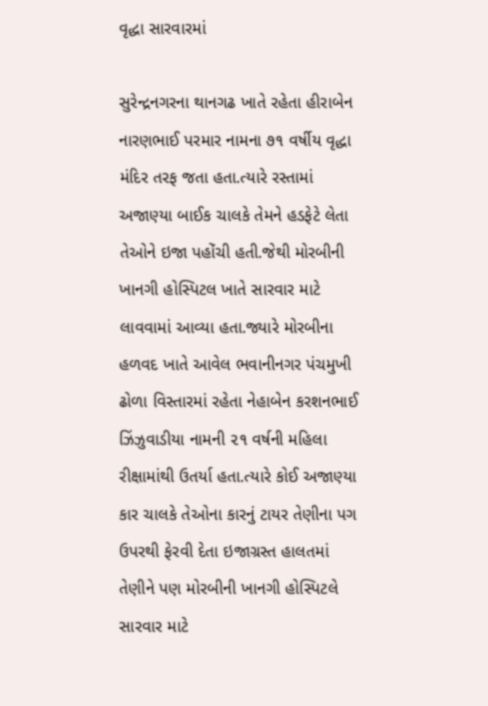વૃદ્ધા સારવારમાં

સુરેન્દ્રનગરના થાનગઢ ખાતે રહેતા હીરાબેન નારણભાઈ પરમાર નામના ૭૧ વર્ષીય વૃદ્ધા મંદિર તરફ જતા હતા.ત્યારે રસ્તામાં અજાણ્યા બાઈક ચાલકે તેમને હડફેટે લેતા તેઓને ઇજા પહોંચી હતી.જેથી મોરબીની ખાનગી હોસ્પિટલ ખાતે સારવાર માટે લાવવામાં આવ્યા હતા.જ્યારે મોરબીના હળવદ ખાતે આવેલ ભવાનીનગર પંચમુખી ઢોળા વિસ્તારમાં રહેતા નેહાબેન કરશનભાઈ ઝિંઝુવાડીયા નામની ૨૧ વર્ષની મહિલા રીક્ષામાંથી ઉતર્યા હતા.ત્યારે કોઈ અજાણ્યા કાર ચાલકે તેઓના કારનું ટાયર તેણીના પગ ઉપરથી ફેરવી દેતા ઇજાગ્રસ્ત હાલતમાં તેણીને પણ મોરબીની ખાનગી હોસ્પિટલે સારવાર માટે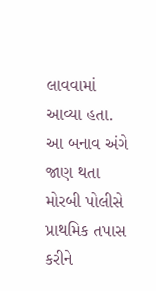લાવવામાં આવ્યા હતા. આ બનાવ અંગે જાણ થતા મોરબી પોલીસે પ્રાથમિક તપાસ કરીને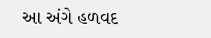આ અંગે હળવદ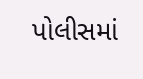પોલીસમાં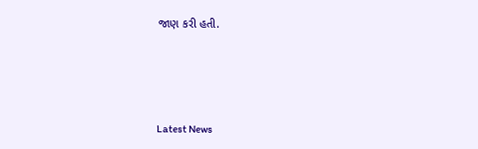જાણ કરી હતી.






Latest News